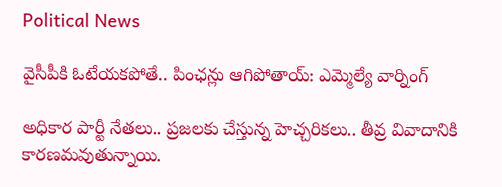Political News

వైసీపీకి ఓటేయ‌క‌పోతే.. పింఛ‌న్లు ఆగిపోతాయ్‌: ఎమ్మెల్యే వార్నింగ్

అధికార పార్టీ నేత‌లు.. ప్ర‌జ‌ల‌కు చేస్తున్న హెచ్చ‌రిక‌లు.. తీవ్ర వివాదానికి కార‌ణ‌మ‌వుతున్నాయి.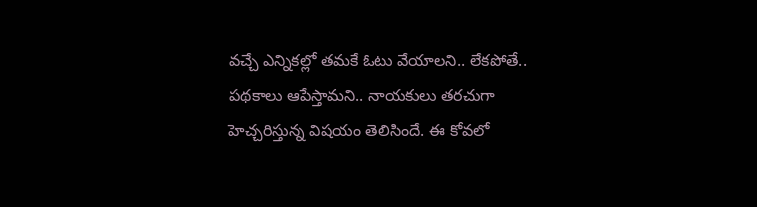వ‌చ్చే ఎన్నిక‌ల్లో త‌మ‌కే ఓటు వేయాల‌ని.. లేక‌పోతే.. ప‌థ‌కాలు ఆపేస్తామ‌ని.. నాయ‌కులు త‌ర‌చుగా హెచ్చరిస్తున్న విష‌యం తెలిసిందే. ఈ కోవ‌లో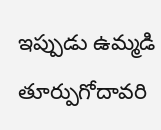ఇప్పుడు ఉమ్మ‌డి తూర్పుగోదావ‌రి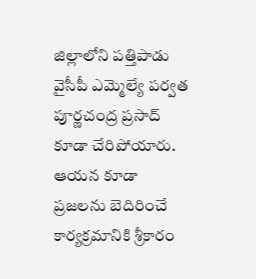జిల్లాలోని ప‌త్తిపాడు వైసీపీ ఎమ్మెల్యే ప‌ర్వత పూర్ణ‌చంద్ర ప్ర‌సాద్ కూడా చేరిపోయారు. ఆయ‌న కూడా ప్ర‌జ‌ల‌ను బెదిరించే కార్య‌క్ర‌మానికి శ్రీకారం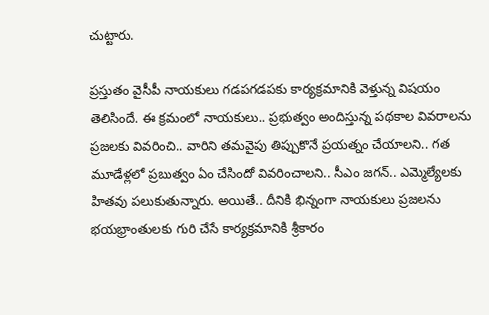చుట్టారు.

ప్ర‌స్తుతం వైసీపీ నాయ‌కులు గ‌డ‌ప‌గ‌డ‌ప‌కు కార్య‌క్ర‌మానికి వెళ్తున్న విష‌యం తెలిసిందే. ఈ క్ర‌మంలో నాయ‌కులు.. ప్ర‌భుత్వం అందిస్తున్న ప‌థ‌కాల వివ‌రాల‌ను ప్ర‌జ‌ల‌కు వివ‌రించి.. వారిని త‌మ‌వైపు తిప్పుకొనే ప్ర‌య‌త్నం చేయాల‌ని.. గ‌త మూడేళ్ల‌లో ప్ర‌బుత్వం ఏం చేసిందో వివ‌రించాల‌ని.. సీఎం జ‌గ‌న్‌.. ఎమ్మెల్యేల‌కు హిత‌వు ప‌లుకుతున్నారు. అయితే.. దీనికి భిన్నంగా నాయ‌కులు ప్ర‌జ‌ల‌ను భ‌య‌భ్రాంతుల‌కు గురి చేసే కార్య‌క్ర‌మానికి శ్రీకారం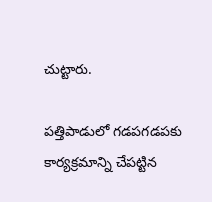చుట్టారు.

ప‌త్తిపాడులో గ‌డ‌ప‌గ‌డ‌ప‌కు కార్య‌క్ర‌మాన్ని చేప‌ట్టిన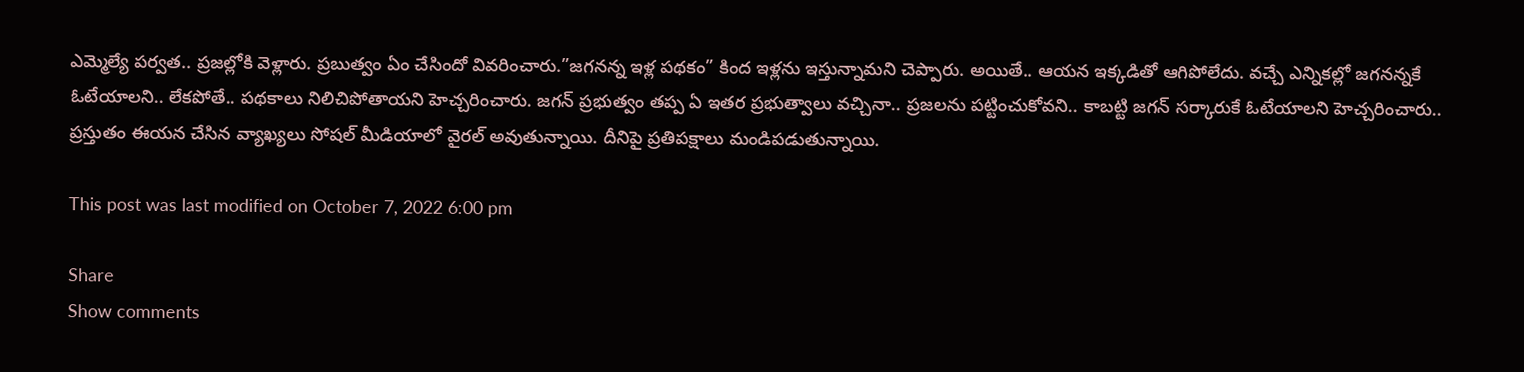ఎమ్మెల్యే ప‌ర్వ‌త‌.. ప్ర‌జ‌ల్లోకి వెళ్లారు. ప్ర‌బుత్వం ఏం చేసిందో వివ‌రించారు.”జ‌గ‌న‌న్న ఇళ్ల ప‌థ‌కం” కింద ఇళ్ల‌ను ఇస్తున్నామ‌ని చెప్పారు. అయితే.. ఆయ‌న ఇక్క‌డితో ఆగిపోలేదు. వ‌చ్చే ఎన్నిక‌ల్లో జ‌గ‌న‌న్న‌కే ఓటేయాల‌ని.. లేక‌పోతే.. ప‌థ‌కాలు నిలిచిపోతాయ‌ని హెచ్చ‌రించారు. జ‌గ‌న్ ప్ర‌భుత్వం త‌ప్ప ఏ ఇత‌ర ప్ర‌భుత్వాలు వ‌చ్చినా.. ప్ర‌జ‌ల‌ను ప‌ట్టించుకోవ‌ని.. కాబ‌ట్టి జ‌గ‌న్ స‌ర్కారుకే ఓటేయాల‌ని హెచ్చ‌రించారు.. ప్ర‌స్తుతం ఈయ‌న చేసిన వ్యాఖ్య‌లు సోష‌ల్ మీడియాలో వైర‌ల్ అవుతున్నాయి. దీనిపై ప్ర‌తిప‌క్షాలు మండిప‌డుతున్నాయి.

This post was last modified on October 7, 2022 6:00 pm

Share
Show comments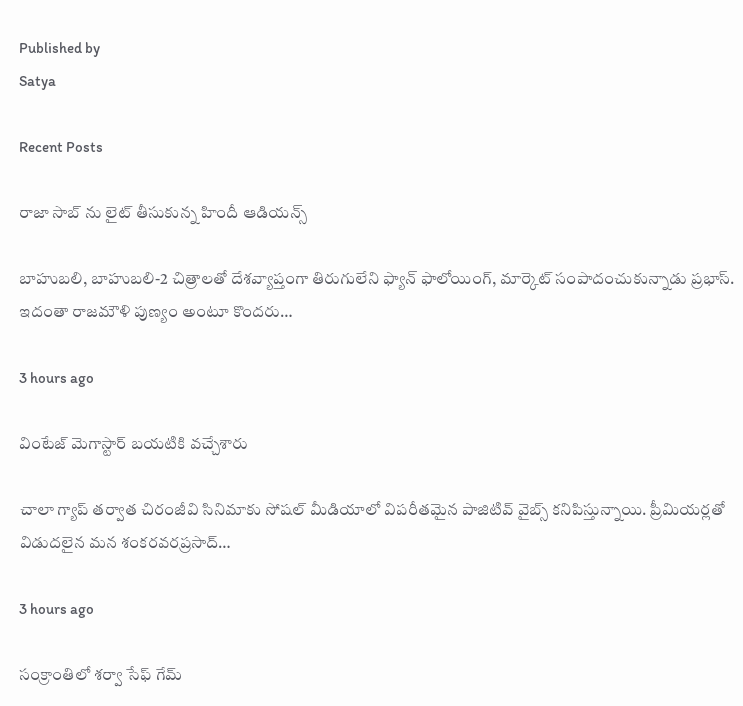Published by
Satya

Recent Posts

రాజా సాబ్ ను లైట్ తీసుకున్న‌ హిందీ ఆడియ‌న్స్

బాహుబ‌లి, బాహుబ‌లి-2 చిత్రాల‌తో దేశ‌వ్యాప్తంగా తిరుగులేని ఫ్యాన్ ఫాలోయింగ్, మార్కెట్ సంపాదంచుకున్నాడు ప్ర‌భాస్. ఇదంతా రాజ‌మౌళి పుణ్యం అంటూ కొంద‌రు…

3 hours ago

వింటేజ్ మెగాస్టార్ బయటికి వచ్చేశారు

చాలా గ్యాప్ తర్వాత చిరంజీవి సినిమాకు సోషల్ మీడియాలో విపరీతమైన పాజిటివ్ వైబ్స్ కనిపిస్తున్నాయి. ప్రీమియర్లతో విడుదలైన మన శంకరవరప్రసాద్…

3 hours ago

సంక్రాంతిలో శర్వా సేఫ్ గేమ్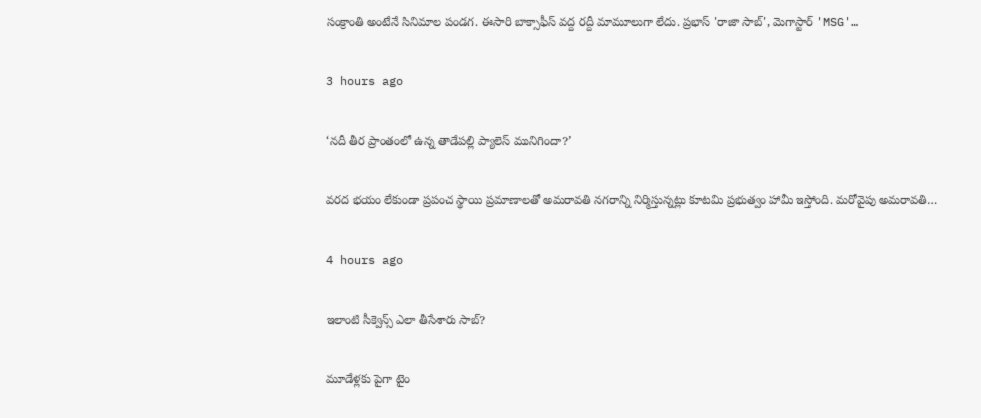సంక్రాంతి అంటేనే సినిమాల పండగ. ఈసారి బాక్సాఫీస్ వద్ద రద్దీ మామూలుగా లేదు. ప్రభాస్ 'రాజా సాబ్', మెగాస్టార్ 'MSG'…

3 hours ago

‘నదీ తీర ప్రాంతంలో ఉన్న తాడేపల్లి ప్యాలెస్ మునిగిందా?’

వరద భయం లేకుండా ప్రపంచ స్థాయి ప్రమాణాలతో అమరావతి నగరాన్ని నిర్మిస్తున్నట్లు కూటమి ప్రభుత్వం హామీ ఇస్తోంది. మరోవైపు అమరావతి…

4 hours ago

ఇలాంటి సీక్వెన్స్ ఎలా తీసేశారు సాబ్‌?

మూడేళ్ల‌కు పైగా టైం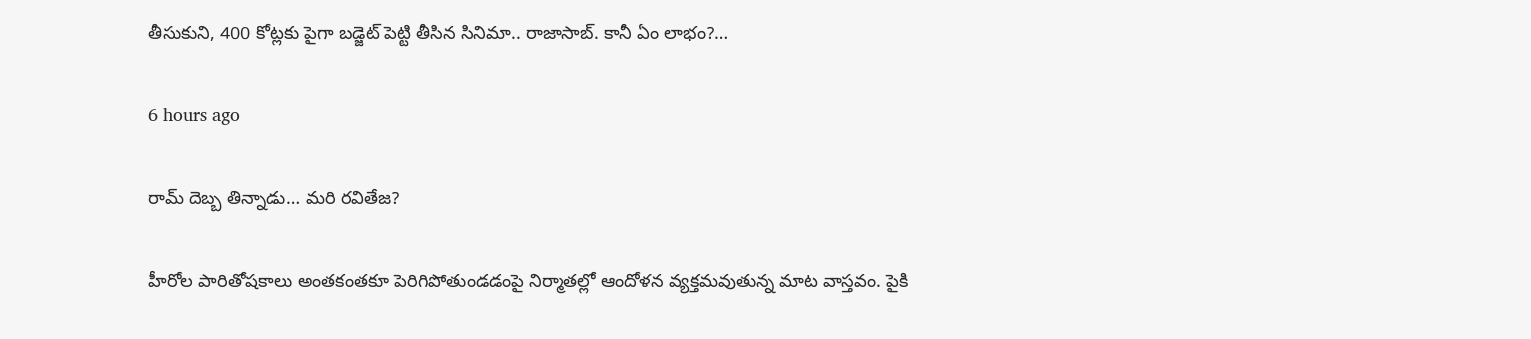తీసుకుని, 400 కోట్ల‌కు పైగా బ‌డ్జెట్ పెట్టి తీసిన సినిమా.. రాజాసాబ్. కానీ ఏం లాభం?…

6 hours ago

రామ్ దెబ్బ తిన్నాడు… మరి రవితేజ?

హీరోల పారితోషకాలు అంతకంతకూ పెరిగిపోతుండడంపై నిర్మాతల్లో ఆందోళన వ్యక్తమవుతున్న మాట వాస్తవం. పైకి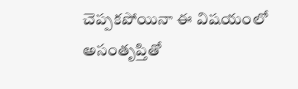చెప్పకపోయినా ఈ విషయంలో అసంతృప్తితో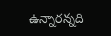ఉన్నారన్నది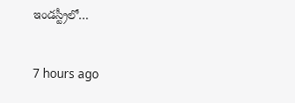ఇండస్ట్రీలో…

7 hours ago